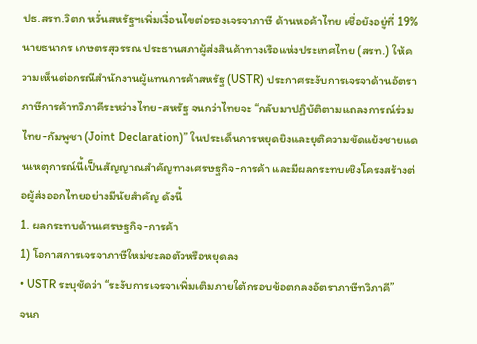ปธ.สรท.วิตก หวั่นสหรัฐฯเพิ่มเงื่อนไขต่อรองเจรจาภาษี ด้านหอค้าไทย เชื่อยังอยู่ที่ 19%
นายธนากร เกษตรสุวรรณ ประธานสภาผู้ส่งสินค้าทางเรือแห่งประเทศไทย (สรท.) ให้ความเห็นต่อกรณีสำนักงานผู้แทนการค้าสหรัฐ (USTR) ประกาศระงับการเจรจาด้านอัตราภาษีการค้าทวิภาคีระหว่างไทย-สหรัฐ จนกว่าไทยจะ “กลับมาปฏิบัติตามแถลงการณ์ร่วมไทย-กัมพูชา (Joint Declaration)” ในประเด็นการหยุดยิงและยุติความขัดแย้งชายแดนเหตุการณ์นี้เป็นสัญญาณสำคัญทางเศรษฐกิจ-การค้า และมีผลกระทบเชิงโครงสร้างต่อผู้ส่งออกไทยอย่างมีนัยสำคัญ ดังนี้
1. ผลกระทบด้านเศรษฐกิจ-การค้า
1) โอกาสการเจรจาภาษีใหม่ชะลอตัวหรือหยุดลง
• USTR ระบุชัดว่า “ระงับการเจรจาเพิ่มเติมภายใต้กรอบข้อตกลงอัตราภาษีทวิภาคี”
จนก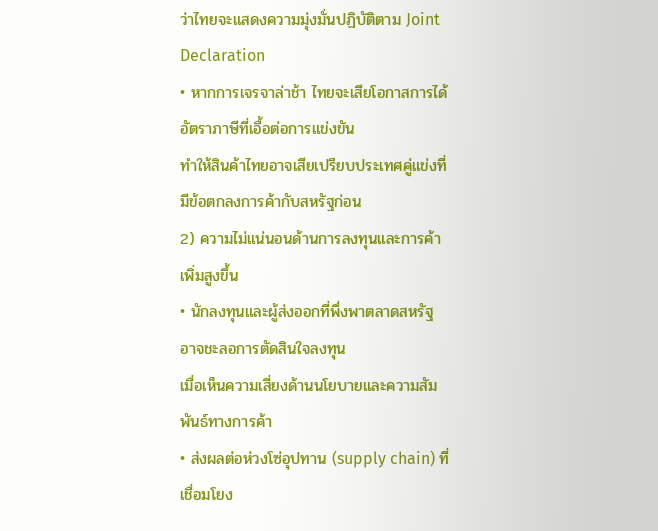ว่าไทยจะแสดงความมุ่งมั่นปฏิบัติตาม Joint Declaration
• หากการเจรจาล่าช้า ไทยจะเสียโอกาสการได้อัตราภาษีที่เอื้อต่อการแข่งขัน
ทำให้สินค้าไทยอาจเสียเปรียบประเทศคู่แข่งที่มีข้อตกลงการค้ากับสหรัฐก่อน
2) ความไม่แน่นอนด้านการลงทุนและการค้าเพิ่มสูงขึ้น
• นักลงทุนและผู้ส่งออกที่พึ่งพาตลาดสหรัฐ อาจชะลอการตัดสินใจลงทุน
เมื่อเห็นความเสี่ยงด้านนโยบายและความสัมพันธ์ทางการค้า
• ส่งผลต่อห่วงโซ่อุปทาน (supply chain) ที่เชื่อมโยง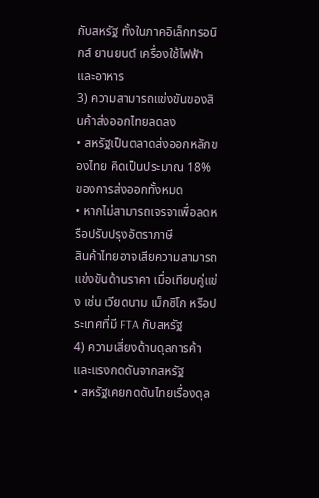กับสหรัฐ ทั้งในภาคอิเล็กทรอนิกส์ ยานยนต์ เครื่องใช้ไฟฟ้า และอาหาร
3) ความสามารถแข่งขันของสินค้าส่งออกไทยลดลง
• สหรัฐเป็นตลาดส่งออกหลักของไทย คิดเป็นประมาณ 18% ของการส่งออกทั้งหมด
• หากไม่สามารถเจรจาเพื่อลดหรือปรับปรุงอัตราภาษี
สินค้าไทยอาจเสียความสามารถแข่งขันด้านราคา เมื่อเทียบคู่แข่ง เช่น เวียดนาม เม็กซิโก หรือประเทศที่มี FTA กับสหรัฐ
4) ความเสี่ยงด้านดุลการค้าและแรงกดดันจากสหรัฐ
• สหรัฐเคยกดดันไทยเรื่องดุล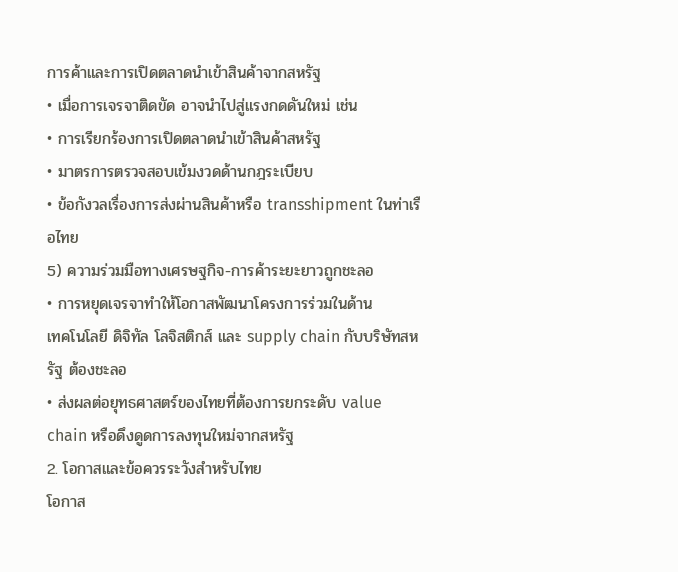การค้าและการเปิดตลาดนำเข้าสินค้าจากสหรัฐ
• เมื่อการเจรจาติดขัด อาจนำไปสู่แรงกดดันใหม่ เช่น
• การเรียกร้องการเปิดตลาดนำเข้าสินค้าสหรัฐ
• มาตรการตรวจสอบเข้มงวดด้านกฎระเบียบ
• ข้อกังวลเรื่องการส่งผ่านสินค้าหรือ transshipment ในท่าเรือไทย
5) ความร่วมมือทางเศรษฐกิจ-การค้าระยะยาวถูกชะลอ
• การหยุดเจรจาทำให้โอกาสพัฒนาโครงการร่วมในด้าน
เทคโนโลยี ดิจิทัล โลจิสติกส์ และ supply chain กับบริษัทสหรัฐ ต้องชะลอ
• ส่งผลต่อยุทธศาสตร์ของไทยที่ต้องการยกระดับ value chain หรือดึงดูดการลงทุนใหม่จากสหรัฐ
2. โอกาสและข้อควรระวังสำหรับไทย
โอกาส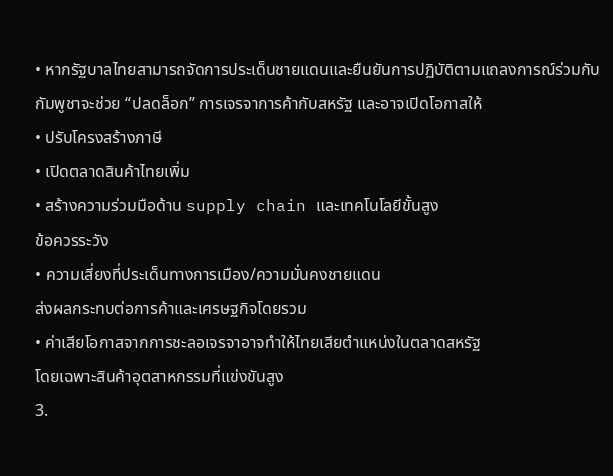• หากรัฐบาลไทยสามารถจัดการประเด็นชายแดนและยืนยันการปฏิบัติตามแถลงการณ์ร่วมกับกัมพูชาจะช่วย “ปลดล็อก” การเจรจาการค้ากับสหรัฐ และอาจเปิดโอกาสให้
• ปรับโครงสร้างภาษี
• เปิดตลาดสินค้าไทยเพิ่ม
• สร้างความร่วมมือด้าน supply chain และเทคโนโลยีขั้นสูง
ข้อควรระวัง
• ความเสี่ยงที่ประเด็นทางการเมือง/ความมั่นคงชายแดน
ส่งผลกระทบต่อการค้าและเศรษฐกิจโดยรวม
• ค่าเสียโอกาสจากการชะลอเจรจาอาจทำให้ไทยเสียตำแหน่งในตลาดสหรัฐ
โดยเฉพาะสินค้าอุตสาหกรรมที่แข่งขันสูง
3.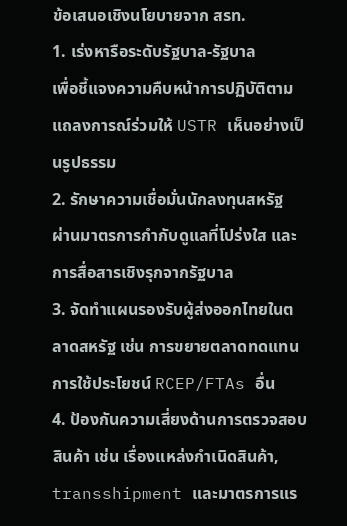ข้อเสนอเชิงนโยบายจาก สรท.
1. เร่งหารือระดับรัฐบาล-รัฐบาล
เพื่อชี้แจงความคืบหน้าการปฏิบัติตามแถลงการณ์ร่วมให้ USTR เห็นอย่างเป็นรูปธรรม
2. รักษาความเชื่อมั่นนักลงทุนสหรัฐ
ผ่านมาตรการกำกับดูแลที่โปร่งใส และการสื่อสารเชิงรุกจากรัฐบาล
3. จัดทำแผนรองรับผู้ส่งออกไทยในตลาดสหรัฐ เช่น การขยายตลาดทดแทน การใช้ประโยชน์ RCEP/FTAs อื่น
4. ป้องกันความเสี่ยงด้านการตรวจสอบสินค้า เช่น เรื่องแหล่งกำเนิดสินค้า, transshipment และมาตรการแร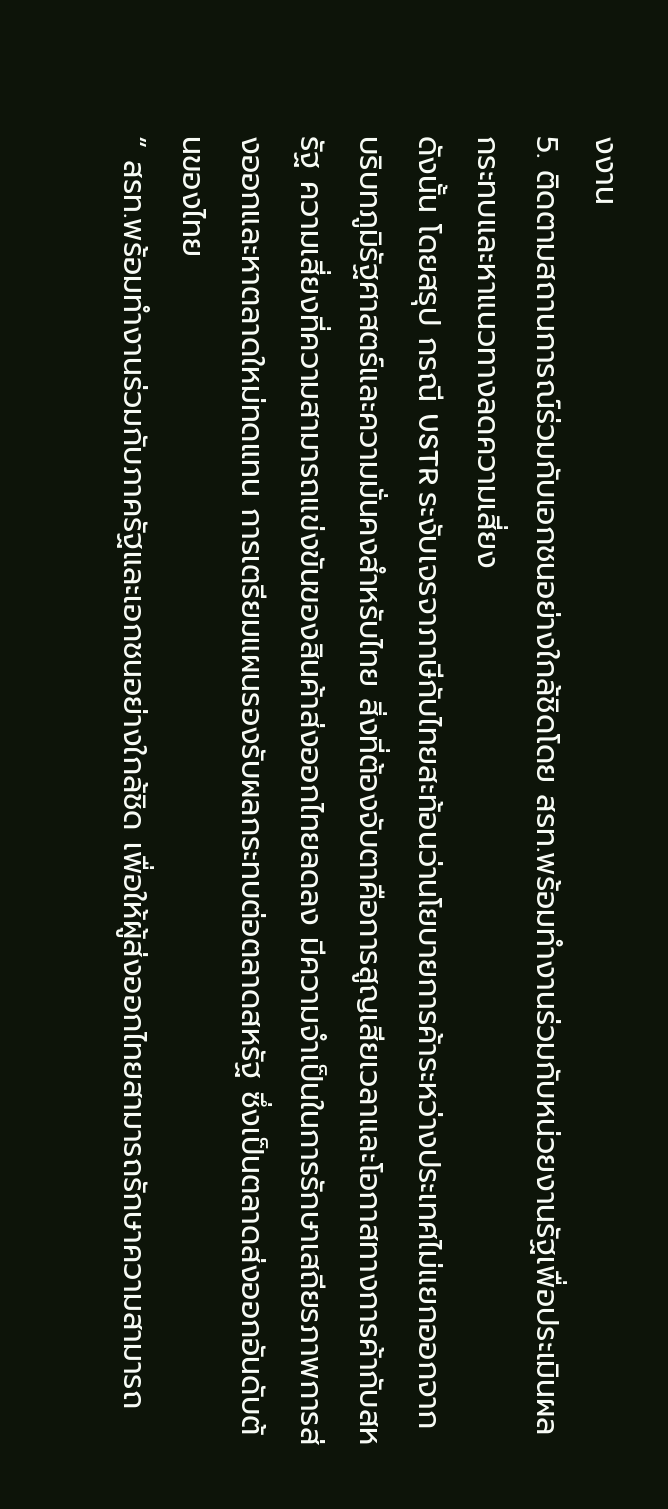งงาน
5. ติดตามสถานการณ์ร่วมกับเอกชนอย่างใกล้ชิดโดย สรท.พร้อมทำงานร่วมกับหน่วยงานรัฐเพื่อประเมินผลกระทบและหาแนวทางลดความเสี่ยง
ดังนั้น โดยสรุป กรณี USTR ระงับเจรจาภาษีกับไทยสะท้อนว่านโยบายการค้าระหว่างประเทศไม่แยกออกจากบริบทภูมิรัฐศาสตร์และความมั่นคงสำหรับไทย สิ่งที่ต้องจับตาคือการสูญเสียเวลาและโอกาสทางการค้ากับสหรัฐ ความเสี่ยงที่ความสามารถแข่งขันของสินค้าส่งออกไทยลดลง มีความจำเป็นในการรักษาเสถียรภาพการส่งออกและหาตลาดใหม่ทดแทน การเตรียมแผนรองรับผลกระทบต่อตลาดสหรัฐ ซึ่งเป็นตลาดส่งออกอันดับต้นของไทย
“ สรท.พร้อมทำงานร่วมกับภาครัฐและเอกชนอย่างใกล้ชิด เพื่อให้ผู้ส่งออกไทยสามารถรักษาความสามารถ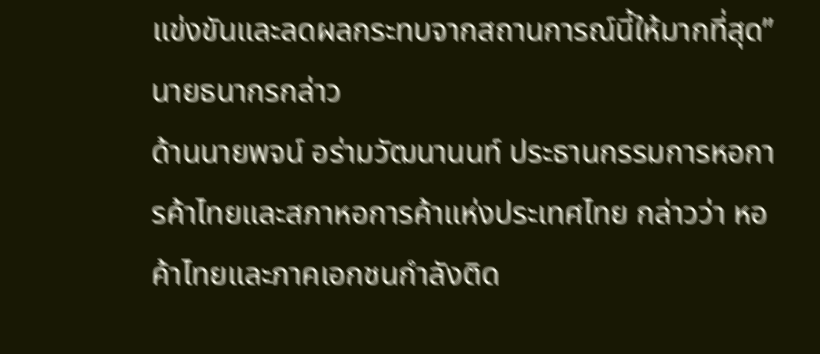แข่งขันและลดผลกระทบจากสถานการณ์นี้ให้มากที่สุด” นายธนากรกล่าว
ด้านนายพจน์ อร่ามวัฒนานนท์ ประธานกรรมการหอการค้าไทยและสภาหอการค้าแห่งประเทศไทย กล่าวว่า หอค้าไทยและภาคเอกชนกำลังติด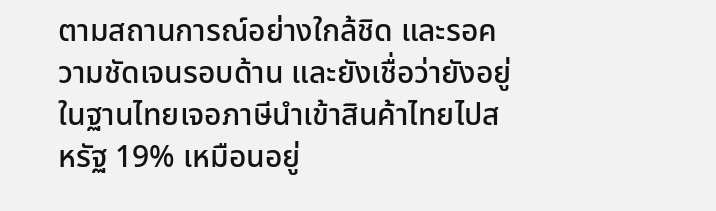ตามสถานการณ์อย่างใกล้ชิด และรอความชัดเจนรอบด้าน และยังเชื่อว่ายังอยู่ในฐานไทยเจอภาษีนำเข้าสินค้าไทยไปสหรัฐ 19% เหมือนอยู่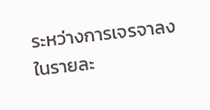ระหว่างการเจรจาลงในรายละ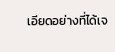เอียดอย่างที่ได้เจ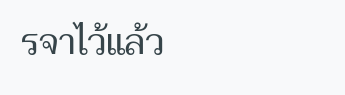รจาไว้แล้ว